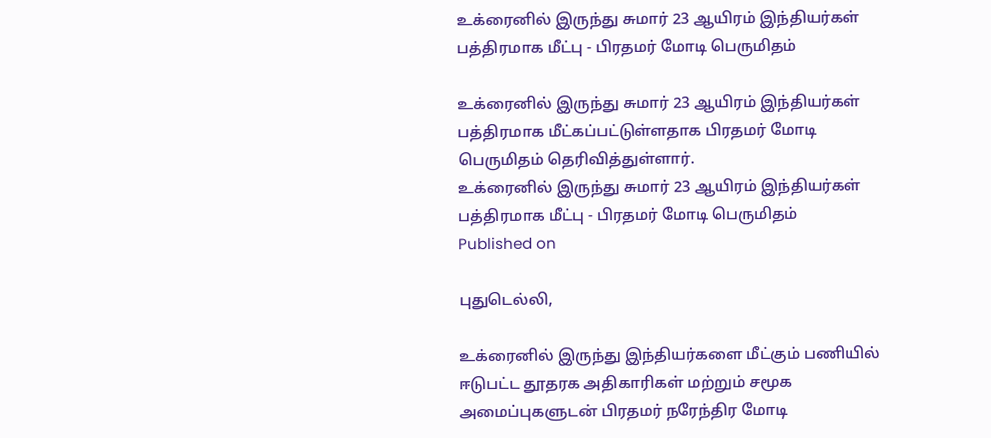உக்ரைனில் இருந்து சுமார் 23 ஆயிரம் இந்தியர்கள் பத்திரமாக மீட்பு - பிரதமர் மோடி பெருமிதம்

உக்ரைனில் இருந்து சுமார் 23 ஆயிரம் இந்தியர்கள் பத்திரமாக மீட்கப்பட்டுள்ளதாக பிரதமர் மோடி பெருமிதம் தெரிவித்துள்ளார்.
உக்ரைனில் இருந்து சுமார் 23 ஆயிரம் இந்தியர்கள் பத்திரமாக மீட்பு - பிரதமர் மோடி பெருமிதம்
Published on

புதுடெல்லி,

உக்ரைனில் இருந்து இந்தியர்களை மீட்கும் பணியில் ஈடுபட்ட தூதரக அதிகாரிகள் மற்றும் சமூக அமைப்புகளுடன் பிரதமர் நரேந்திர மோடி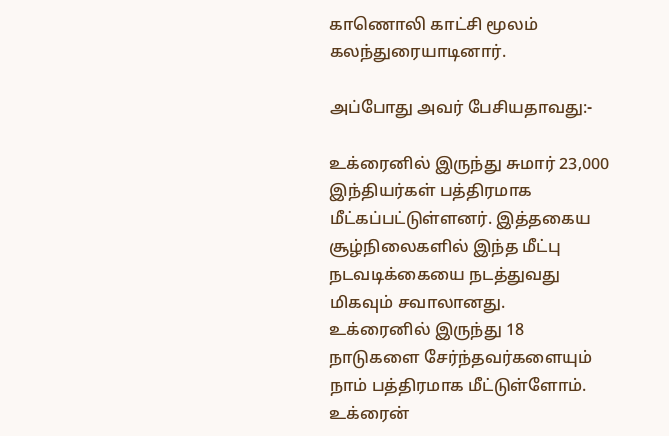காணொலி காட்சி மூலம் கலந்துரையாடினார்.

அப்போது அவர் பேசியதாவது:-

உக்ரைனில் இருந்து சுமார் 23,000 இந்தியர்கள் பத்திரமாக மீட்கப்பட்டுள்ளனர். இத்தகைய சூழ்நிலைகளில் இந்த மீட்பு நடவடிக்கையை நடத்துவது மிகவும் சவாலானது. உக்ரைனில் இருந்து 18 நாடுகளை சேர்ந்தவர்களையும் நாம் பத்திரமாக மீட்டுள்ளோம். உக்ரைன்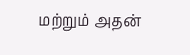மற்றும் அதன்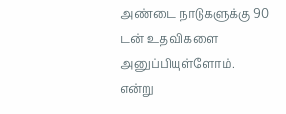அண்டை நாடுகளுக்கு 90 டன் உதவிகளை அனுப்பியுள்ளோம். என்று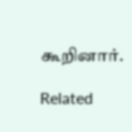கூறினார்.

Related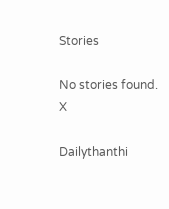Stories

No stories found.
X

Dailythanthi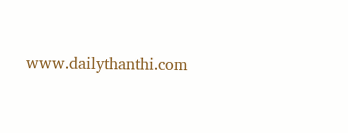www.dailythanthi.com